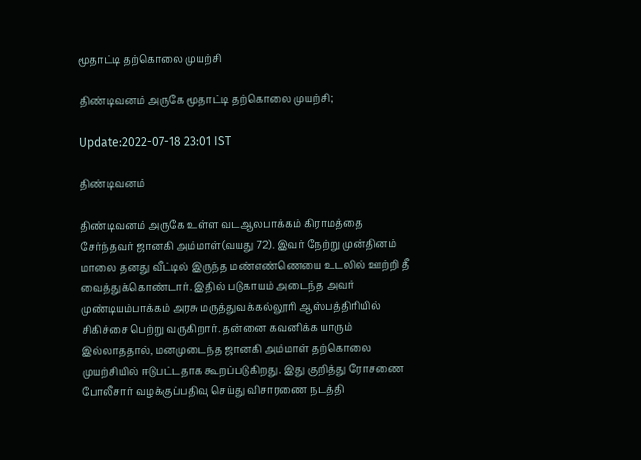மூதாட்டி தற்கொலை முயற்சி

திண்டிவனம் அருகே மூதாட்டி தற்கொலை முயற்சி;

Update:2022-07-18 23:01 IST

திண்டிவனம்

திண்டிவனம் அருகே உள்ள வடஆலபாக்கம் கிராமத்தை சேர்ந்தவர் ஜானகி அம்மாள்(வயது 72). இவர் நேற்று முன்தினம் மாலை தனது வீட்டில் இருந்த மண்எண்ணெயை உடலில் ஊற்றி தீ வைத்துக்கொண்டார். இதில் படுகாயம் அடைந்த அவர் முண்டியம்பாக்கம் அரசு மருத்துவக்கல்லூரி ஆஸ்பத்திரியில் சிகிச்சை பெற்று வருகிறார். தன்னை கவனிக்க யாரும் இல்லாததால், மனமுடைந்த ஜானகி அம்மாள் தற்கொலை முயற்சியில் ஈடுபட்டதாக கூறப்படுகிறது. இது குறித்து ரோசணை போலீசார் வழக்குப்பதிவு செய்து விசாரணை நடத்தி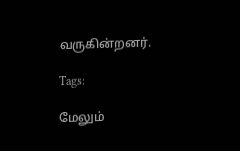வருகின்றனர்.

Tags:

மேலும்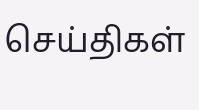செய்திகள்